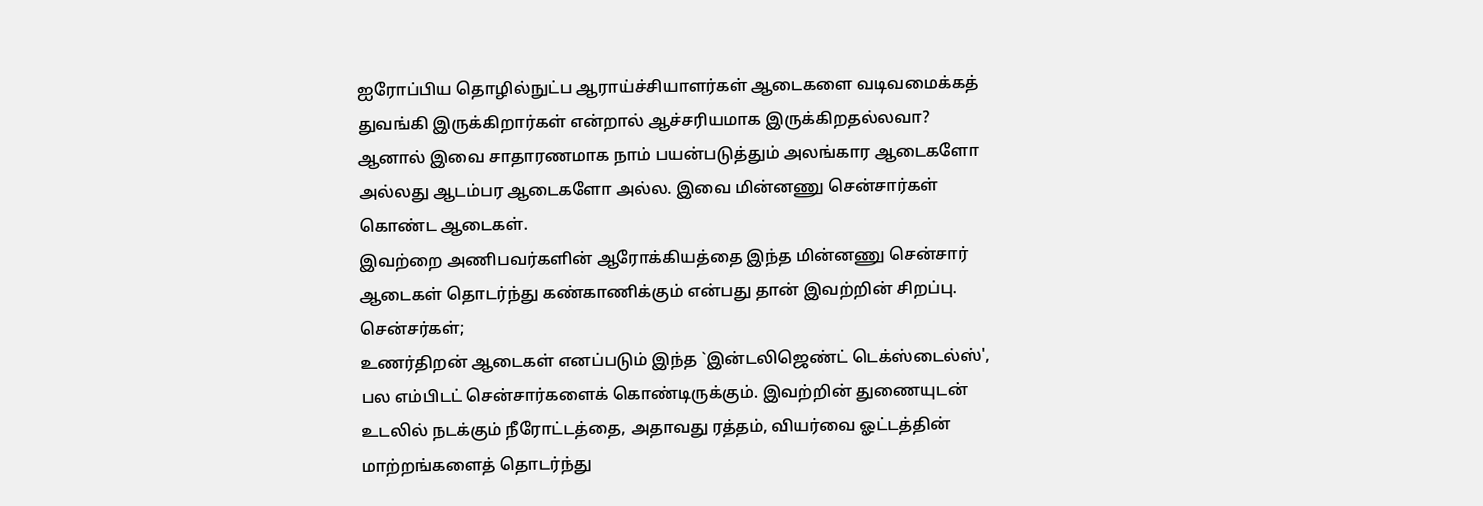ஐரோப்பிய தொழில்நுட்ப ஆராய்ச்சியாளர்கள் ஆடைகளை வடிவமைக்கத் துவங்கி இருக்கிறார்கள் என்றால் ஆச்சரியமாக இருக்கிறதல்லவா? ஆனால் இவை சாதாரணமாக நாம் பயன்படுத்தும் அலங்கார ஆடைகளோ அல்லது ஆடம்பர ஆடைகளோ அல்ல. இவை மின்னணு சென்சார்கள் கொண்ட ஆடைகள்.
இவற்றை அணிபவர்களின் ஆரோக்கியத்தை இந்த மின்னணு சென்சார் ஆடைகள் தொடர்ந்து கண்காணிக்கும் என்பது தான் இவற்றின் சிறப்பு.
சென்சர்கள்;
உணர்திறன் ஆடைகள் எனப்படும் இந்த `இன்டலிஜெண்ட் டெக்ஸ்டைல்ஸ்', பல எம்பிடட் சென்சார்களைக் கொண்டிருக்கும். இவற்றின் துணையுடன் உடலில் நடக்கும் நீரோட்டத்தை, அதாவது ரத்தம், வியர்வை ஓட்டத்தின் மாற்றங்களைத் தொடர்ந்து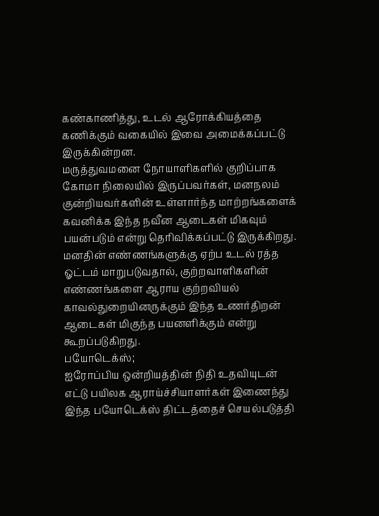கண்காணித்து, உடல் ஆரோக்கியத்தை கணிக்கும் வகையில் இவை அமைக்கப்பட்டு இருக்கின்றன.
மருத்துவமனை நோயாளிகளில் குறிப்பாக கோமா நிலையில் இருப்பவர்கள், மனநலம் குன்றியவர்களின் உள்ளார்ந்த மாற்றங்களைக் கவனிக்க இந்த நவீன ஆடைகள் மிகவும் பயன்படும் என்று தெரிவிக்கப்பட்டு இருக்கிறது.
மனதின் எண்ணங்களுக்கு ஏற்ப உடல் ரத்த ஓட்டம் மாறுபடுவதால், குற்றவாளிகளின் எண்ணங்களை ஆராய குற்றவியல் காவல்துறையினருக்கும் இந்த உணர்திறன் ஆடைகள் மிகுந்த பயனளிக்கும் என்று கூறப்படுகிறது.
பயோடெக்ஸ்;
ஐரோப்பிய ஒன்றியத்தின் நிதி உதவியுடன் எட்டு பயிலக ஆராய்ச்சியாளர்கள் இணைந்து இந்த பயோடெக்ஸ் திட்டத்தைச் செயல்படுத்தி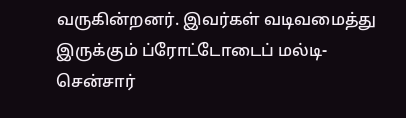வருகின்றனர். இவர்கள் வடிவமைத்து இருக்கும் ப்ரோட்டோடைப் மல்டி-சென்சார்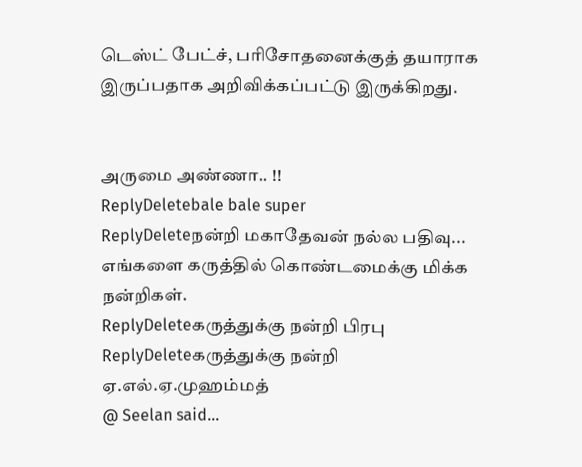டெஸ்ட் பேட்ச், பரிசோதனைக்குத் தயாராக இருப்பதாக அறிவிக்கப்பட்டு இருக்கிறது.


அருமை அண்ணா.. !!
ReplyDeletebale bale super
ReplyDeleteநன்றி மகாதேவன் நல்ல பதிவு... எங்களை கருத்தில் கொண்டமைக்கு மிக்க நன்றிகள்.
ReplyDeleteகருத்துக்கு நன்றி பிரபு
ReplyDeleteகருத்துக்கு நன்றி ஏ.எல்.ஏ.முஹம்மத்
@ Seelan said...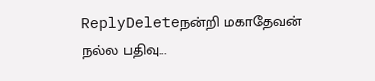ReplyDeleteநன்றி மகாதேவன் நல்ல பதிவு...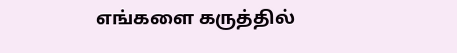எங்களை கருத்தில்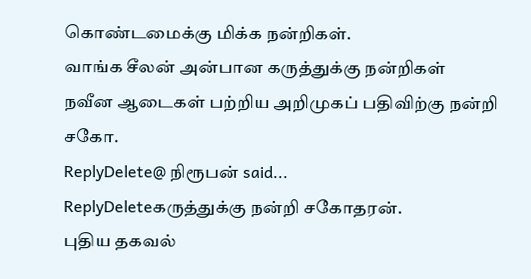கொண்டமைக்கு மிக்க நன்றிகள்.
வாங்க சீலன் அன்பான கருத்துக்கு நன்றிகள்
நவீன ஆடைகள் பற்றிய அறிமுகப் பதிவிற்கு நன்றி சகோ.
ReplyDelete@ நிரூபன் said...
ReplyDeleteகருத்துக்கு நன்றி சகோதரன்.
புதிய தகவல்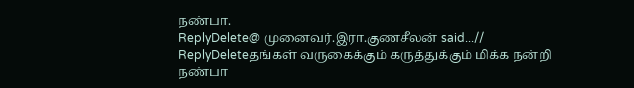நண்பா.
ReplyDelete@ முனைவர்.இரா.குணசீலன் said...//
ReplyDeleteதங்கள் வருகைக்கும் கருத்துக்கும் மிக்க நன்றி நண்பா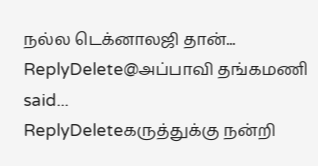நல்ல டெக்னாலஜி தான்...
ReplyDelete@அப்பாவி தங்கமணி said...
ReplyDeleteகருத்துக்கு நன்றி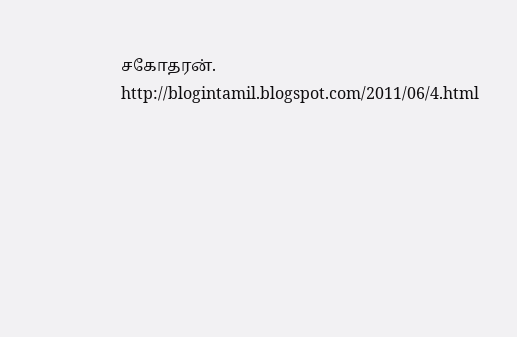சகோதரன்.
http://blogintamil.blogspot.com/2011/06/4.html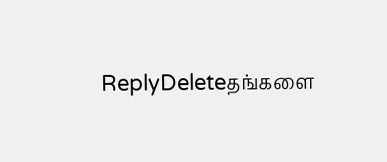ReplyDeleteதங்களை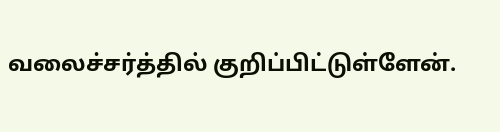வலைச்சர்த்தில் குறிப்பிட்டுள்ளேன்.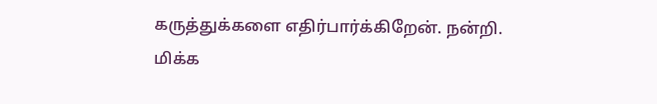கருத்துக்களை எதிர்பார்க்கிறேன். நன்றி.
மிக்க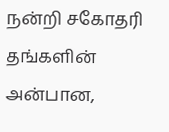நன்றி சகோதரி தங்களின் அன்பான,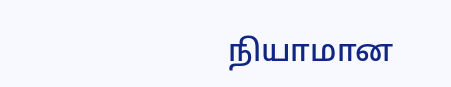நியாமான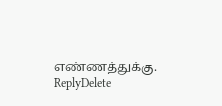எண்ணத்துக்கு.
ReplyDelete